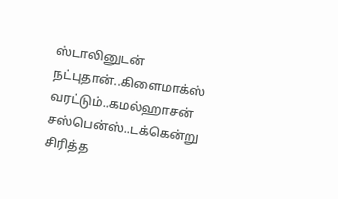ஸ்டாலினுடன் நட்புதான்..கிளைமாக்ஸ் வரட்டும்..கமல்ஹாசன் சஸ்பென்ஸ்..டக்கென்று சிரித்த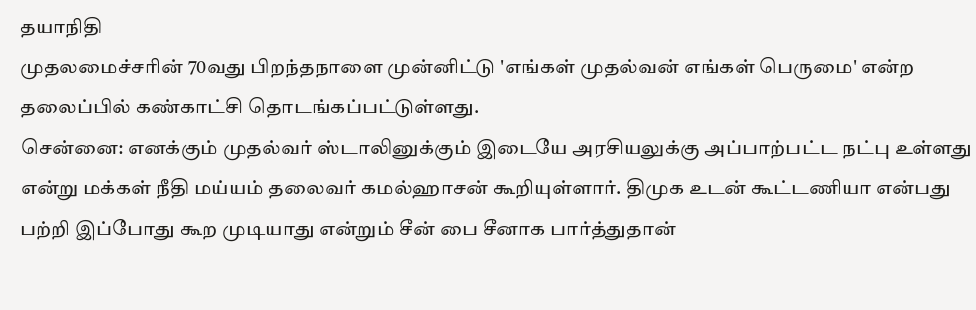தயாநிதி
முதலமைச்சரின் 70வது பிறந்தநாளை முன்னிட்டு 'எங்கள் முதல்வன் எங்கள் பெருமை' என்ற தலைப்பில் கண்காட்சி தொடங்கப்பட்டுள்ளது.
சென்னை: எனக்கும் முதல்வர் ஸ்டாலினுக்கும் இடையே அரசியலுக்கு அப்பாற்பட்ட நட்பு உள்ளது என்று மக்கள் நீதி மய்யம் தலைவர் கமல்ஹாசன் கூறியுள்ளார். திமுக உடன் கூட்டணியா என்பது பற்றி இப்போது கூற முடியாது என்றும் சீன் பை சீனாக பார்த்துதான்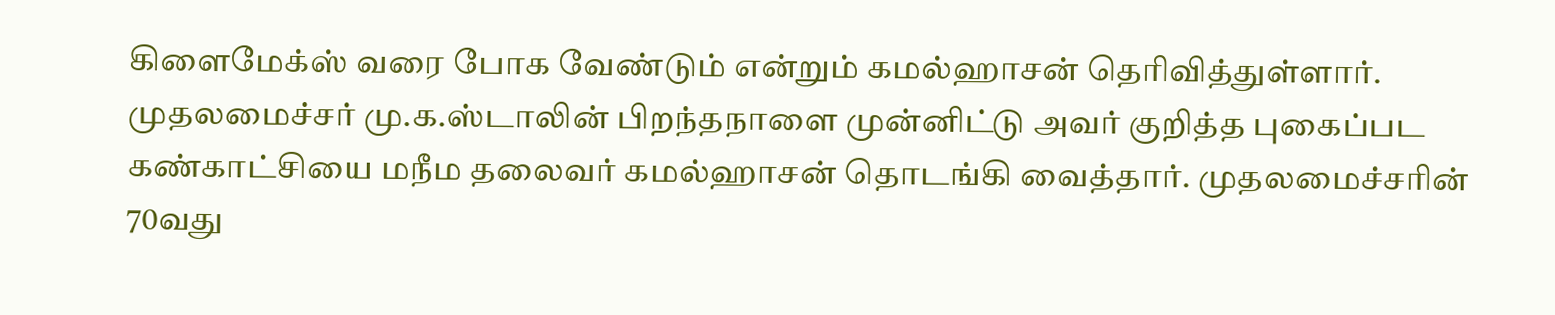கிளைமேக்ஸ் வரை போக வேண்டும் என்றும் கமல்ஹாசன் தெரிவித்துள்ளார்.
முதலமைச்சர் மு.க.ஸ்டாலின் பிறந்தநாளை முன்னிட்டு அவர் குறித்த புகைப்பட கண்காட்சியை மநீம தலைவர் கமல்ஹாசன் தொடங்கி வைத்தார். முதலமைச்சரின் 70வது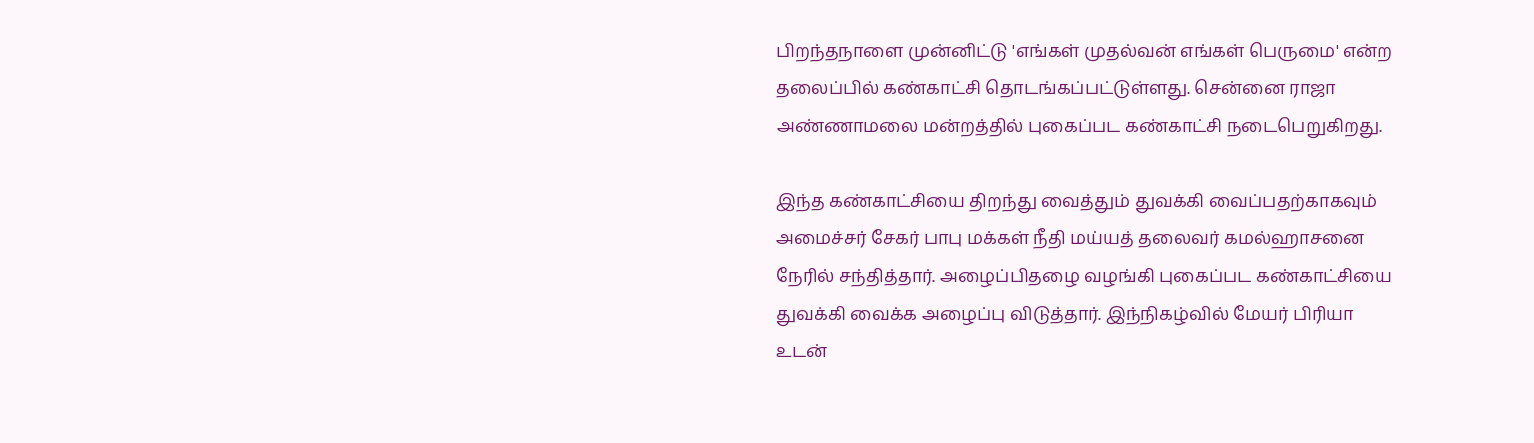பிறந்தநாளை முன்னிட்டு 'எங்கள் முதல்வன் எங்கள் பெருமை' என்ற தலைப்பில் கண்காட்சி தொடங்கப்பட்டுள்ளது. சென்னை ராஜா அண்ணாமலை மன்றத்தில் புகைப்பட கண்காட்சி நடைபெறுகிறது.

இந்த கண்காட்சியை திறந்து வைத்தும் துவக்கி வைப்பதற்காகவும் அமைச்சர் சேகர் பாபு மக்கள் நீதி மய்யத் தலைவர் கமல்ஹாசனை நேரில் சந்தித்தார். அழைப்பிதழை வழங்கி புகைப்பட கண்காட்சியை துவக்கி வைக்க அழைப்பு விடுத்தார். இந்நிகழ்வில் மேயர் பிரியா உடன்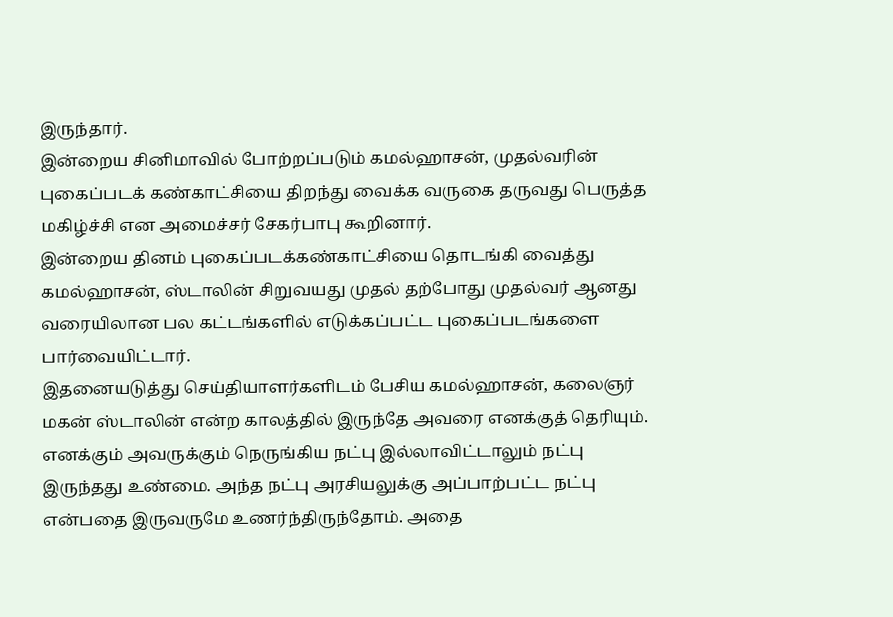இருந்தார்.
இன்றைய சினிமாவில் போற்றப்படும் கமல்ஹாசன், முதல்வரின் புகைப்படக் கண்காட்சியை திறந்து வைக்க வருகை தருவது பெருத்த மகிழ்ச்சி என அமைச்சர் சேகர்பாபு கூறினார்.
இன்றைய தினம் புகைப்படக்கண்காட்சியை தொடங்கி வைத்து கமல்ஹாசன், ஸ்டாலின் சிறுவயது முதல் தற்போது முதல்வர் ஆனது வரையிலான பல கட்டங்களில் எடுக்கப்பட்ட புகைப்படங்களை பார்வையிட்டார்.
இதனையடுத்து செய்தியாளர்களிடம் பேசிய கமல்ஹாசன், கலைஞர் மகன் ஸ்டாலின் என்ற காலத்தில் இருந்தே அவரை எனக்குத் தெரியும். எனக்கும் அவருக்கும் நெருங்கிய நட்பு இல்லாவிட்டாலும் நட்பு இருந்தது உண்மை. அந்த நட்பு அரசியலுக்கு அப்பாற்பட்ட நட்பு என்பதை இருவருமே உணர்ந்திருந்தோம். அதை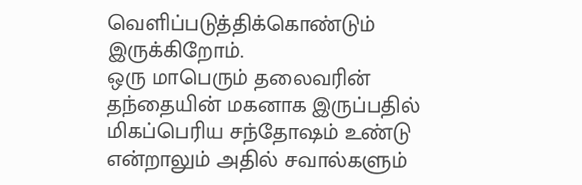வெளிப்படுத்திக்கொண்டும் இருக்கிறோம்.
ஒரு மாபெரும் தலைவரின் தந்தையின் மகனாக இருப்பதில் மிகப்பெரிய சந்தோஷம் உண்டு என்றாலும் அதில் சவால்களும்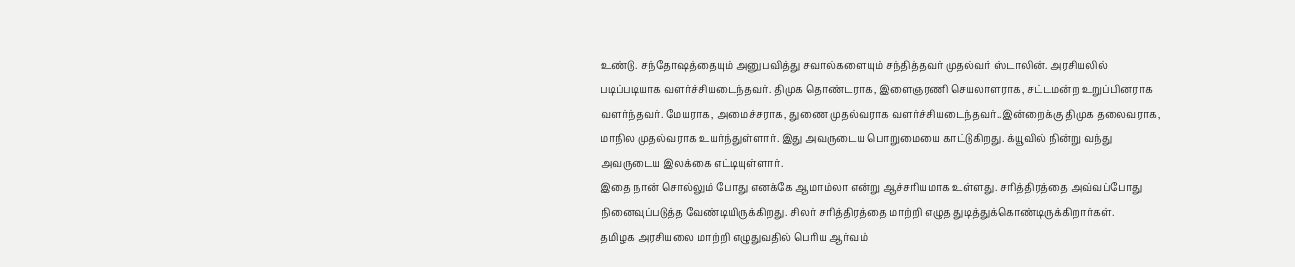உண்டு. சந்தோஷத்தையும் அனுபவித்து சவால்களையும் சந்தித்தவர் முதல்வர் ஸ்டாலின். அரசியலில் படிப்படியாக வளர்ச்சியடைந்தவர். திமுக தொண்டராக, இளைஞரணி செயலாளராக, சட்டமன்ற உறுப்பினராக வளர்ந்தவர். மேயராக, அமைச்சராக, துணை முதல்வராக வளர்ச்சியடைந்தவர்..இன்றைக்கு திமுக தலைவராக, மாநில முதல்வராக உயர்ந்துள்ளார். இது அவருடைய பொறுமையை காட்டுகிறது. க்யூவில் நின்று வந்து அவருடைய இலக்கை எட்டியுள்ளார்.
இதை நான் சொல்லும் போது எனக்கே ஆமாம்லா என்று ஆச்சரியமாக உள்ளது. சரித்திரத்தை அவ்வப்போது நினைவுப்படுத்த வேண்டியிருக்கிறது. சிலர் சரித்திரத்தை மாற்றி எழுத துடித்துக்கொண்டிருக்கிறார்கள்.
தமிழக அரசியலை மாற்றி எழுதுவதில் பெரிய ஆர்வம்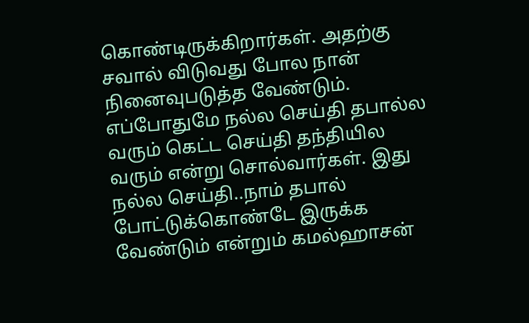கொண்டிருக்கிறார்கள். அதற்கு சவால் விடுவது போல நான் நினைவுபடுத்த வேண்டும்.
எப்போதுமே நல்ல செய்தி தபால்ல வரும் கெட்ட செய்தி தந்தியில வரும் என்று சொல்வார்கள். இது நல்ல செய்தி..நாம் தபால் போட்டுக்கொண்டே இருக்க வேண்டும் என்றும் கமல்ஹாசன்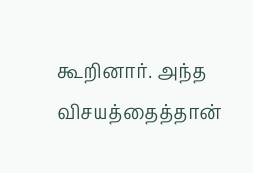கூறினார். அந்த விசயத்தைத்தான்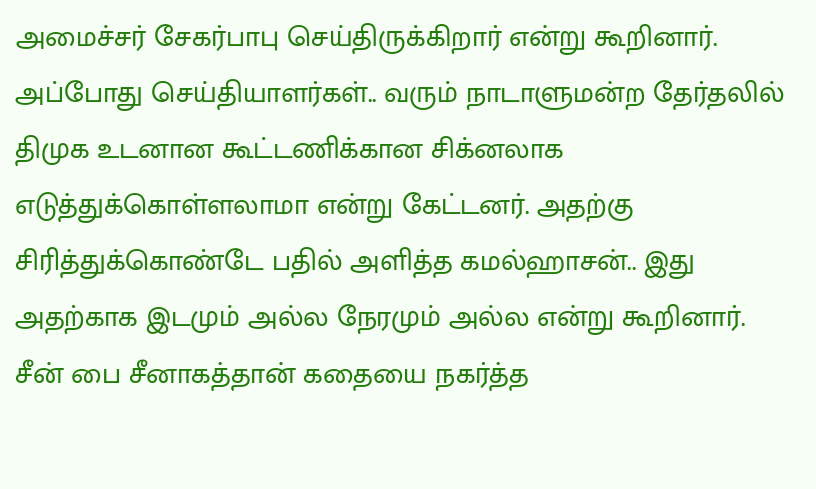அமைச்சர் சேகர்பாபு செய்திருக்கிறார் என்று கூறினார்.
அப்போது செய்தியாளர்கள்.. வரும் நாடாளுமன்ற தேர்தலில் திமுக உடனான கூட்டணிக்கான சிக்னலாக எடுத்துக்கொள்ளலாமா என்று கேட்டனர். அதற்கு சிரித்துக்கொண்டே பதில் அளித்த கமல்ஹாசன்.. இது அதற்காக இடமும் அல்ல நேரமும் அல்ல என்று கூறினார். சீன் பை சீனாகத்தான் கதையை நகர்த்த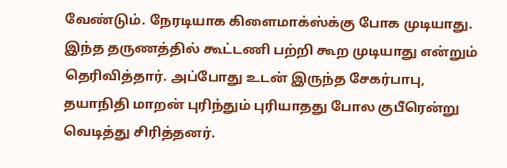வேண்டும். நேரடியாக கிளைமாக்ஸ்க்கு போக முடியாது. இந்த தருணத்தில் கூட்டணி பற்றி கூற முடியாது என்றும் தெரிவித்தார். அப்போது உடன் இருந்த சேகர்பாபு, தயாநிதி மாறன் புரிந்தும் புரியாதது போல குபீரென்று வெடித்து சிரித்தனர்.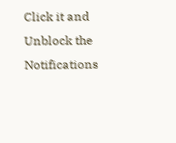Click it and Unblock the Notifications